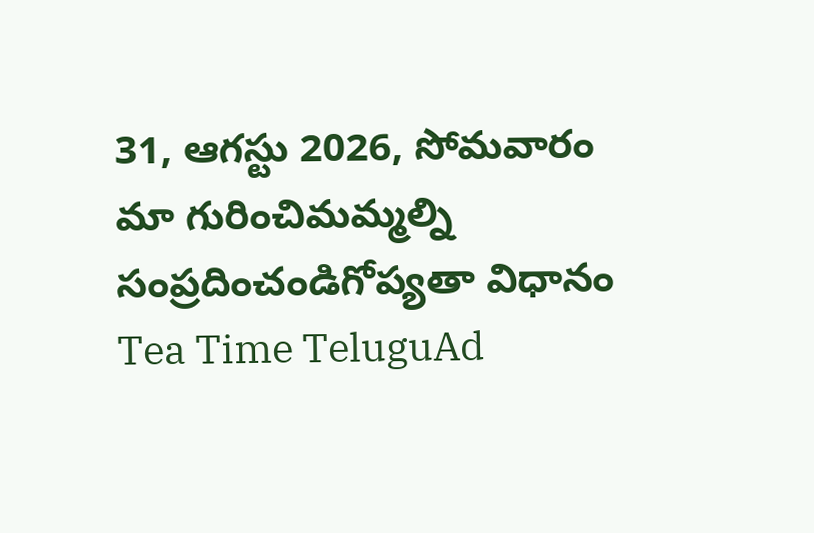31, ఆగస్టు 2026, సోమవారం
మా గురించిమమ్మల్ని సంప్రదించండిగోప్యతా విధానం
Tea Time TeluguAd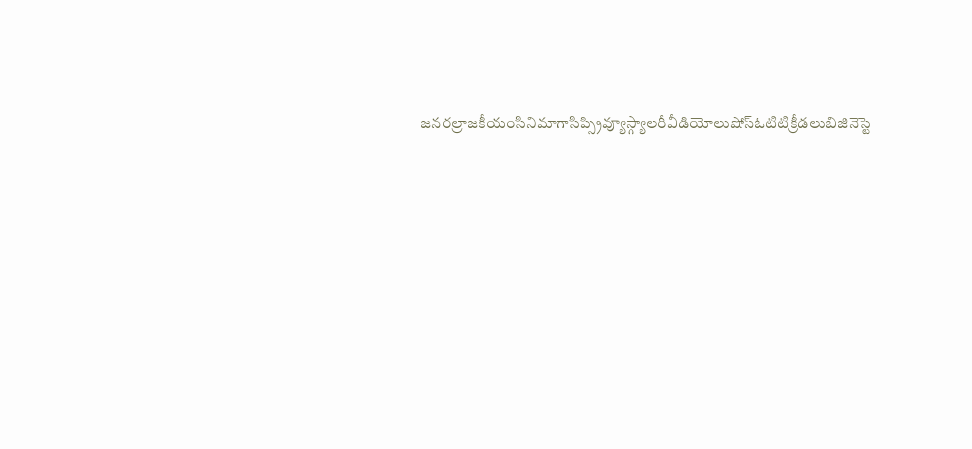జనరల్రాజకీయంసినిమాగాసిప్స్రివ్యూస్గ్యాలరీవీడియోలుషోస్ఓటిటిక్రీడలుబిజినెస్టె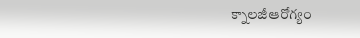క్నాలజీఆరోగ్యం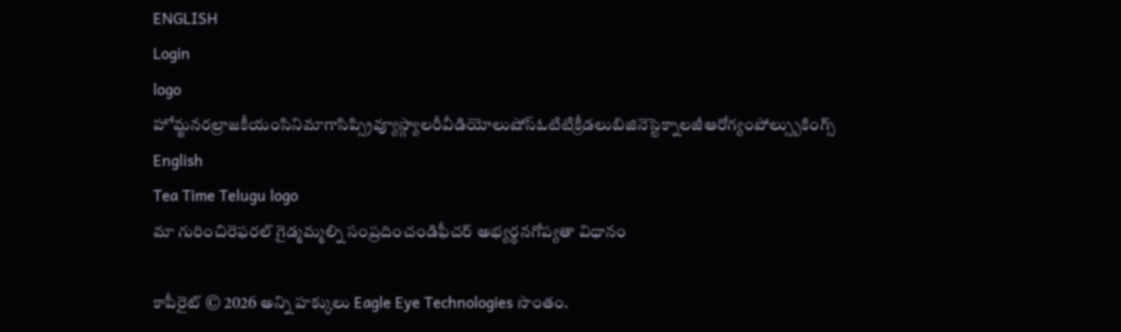ENGLISH
Login
logo
హోమ్జనరల్రాజకీయంసినిమాగాసిప్స్రివ్యూస్గ్యాలరీవీడియోలుషోస్ఓటిటిక్రీడలుబిజినెస్టెక్నాలజీఆరోగ్యంపోల్స్బుకింగ్స్
English
Tea Time Telugu logo
మా గురించిరెఫరల్ గైడ్మమ్మల్ని సంప్రదించండిఫీచర్ అభ్యర్థనగోప్యతా విధానం

కాపీరైట్ © 2026 అన్ని హక్కులు Eagle Eye Technologies సొంతం.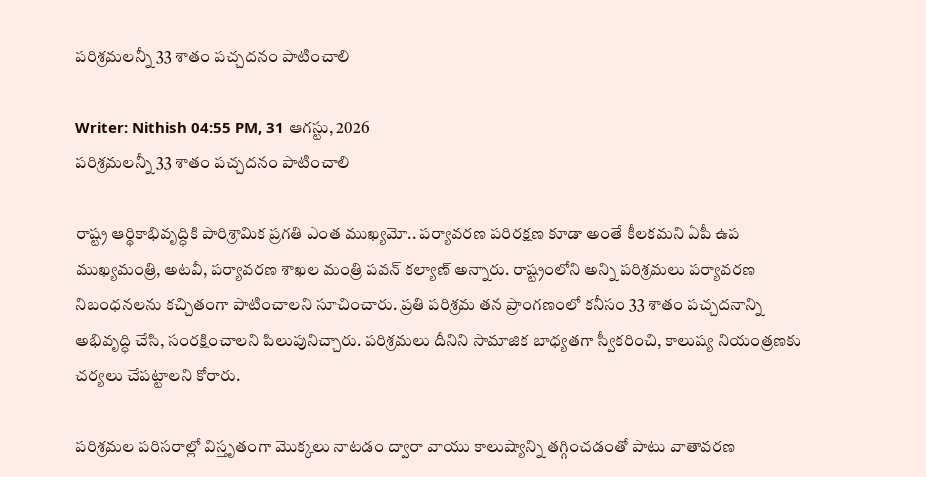పరిశ్రమలన్నీ 33 శాతం పచ్చదనం పాటించాలి

Writer: Nithish 04:55 PM, 31 ఆగస్టు, 2026
పరిశ్రమలన్నీ 33 శాతం పచ్చదనం పాటించాలి

రాష్ట్ర ఆర్థికాభివృద్ధికి పారిశ్రామిక ప్రగతి ఎంత ముఖ్యమో.. పర్యావరణ పరిరక్షణ కూడా అంతే కీలకమని ఏపీ ఉప ముఖ్యమంత్రి, అటవీ, పర్యావరణ శాఖల మంత్రి పవన్ కల్యాణ్ అన్నారు. రాష్ట్రంలోని అన్ని పరిశ్రమలు పర్యావరణ నిబంధనలను కచ్చితంగా పాటించాలని సూచించారు. ప్రతి పరిశ్రమ తన ప్రాంగణంలో కనీసం 33 శాతం పచ్చదనాన్ని అభివృద్ధి చేసి, సంరక్షించాలని పిలుపునిచ్చారు. పరిశ్రమలు దీనిని సామాజిక బాధ్యతగా స్వీకరించి, కాలుష్య నియంత్రణకు చర్యలు చేపట్టాలని కోరారు.

పరిశ్రమల పరిసరాల్లో విస్తృతంగా మొక్కలు నాటడం ద్వారా వాయు కాలుష్యాన్ని తగ్గించడంతో పాటు వాతావరణ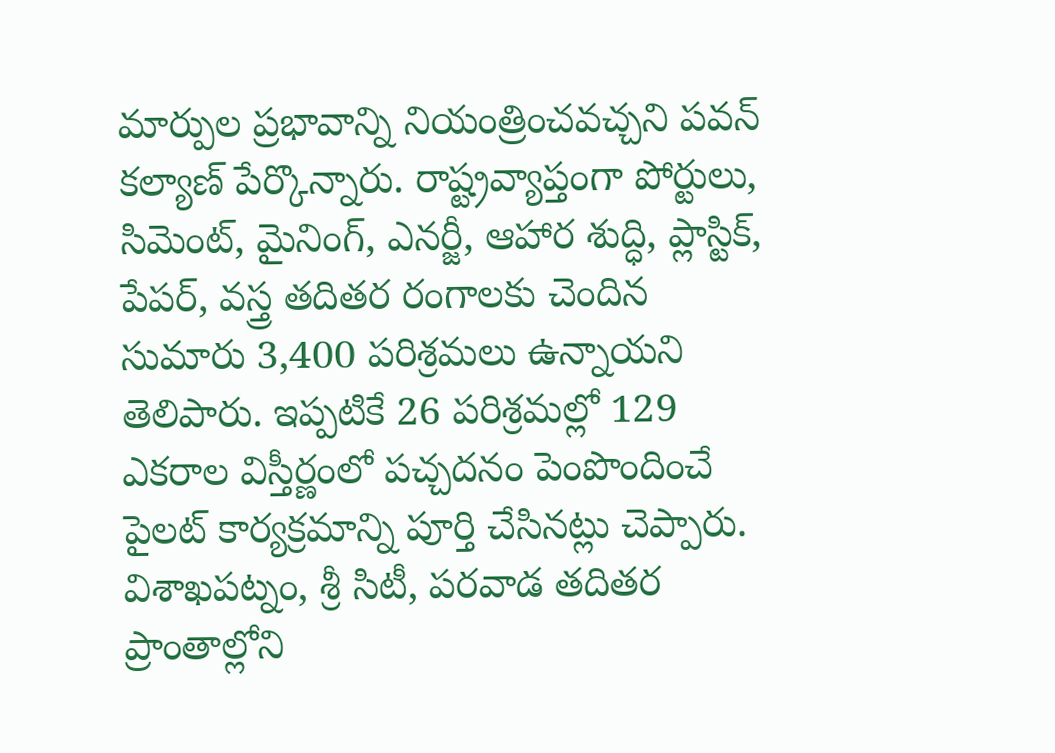మార్పుల ప్రభావాన్ని నియంత్రించవచ్చని పవన్ కల్యాణ్ పేర్కొన్నారు. రాష్ట్రవ్యాప్తంగా పోర్టులు, సిమెంట్, మైనింగ్, ఎనర్జీ, ఆహార శుద్ధి, ప్లాస్టిక్, పేపర్, వస్త్ర తదితర రంగాలకు చెందిన సుమారు 3,400 పరిశ్రమలు ఉన్నాయని తెలిపారు. ఇప్పటికే 26 పరిశ్రమల్లో 129 ఎకరాల విస్తీర్ణంలో పచ్చదనం పెంపొందించే పైలట్ కార్యక్రమాన్ని పూర్తి చేసినట్లు చెప్పారు. విశాఖపట్నం, శ్రీ సిటీ, పరవాడ తదితర ప్రాంతాల్లోని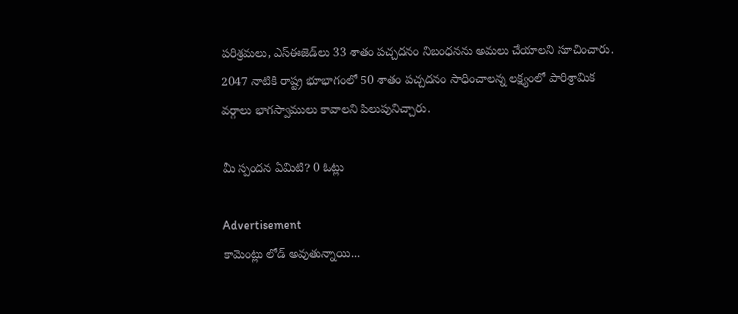పరిశ్రమలు, ఎస్‌ఈజెడ్‌లు 33 శాతం పచ్చదనం నిబంధనను అమలు చేయాలని సూచించారు. 2047 నాటికి రాష్ట్ర భూభాగంలో 50 శాతం పచ్చదనం సాధించాలన్న లక్ష్యంలో పారిశ్రామిక వర్గాలు భాగస్వాములు కావాలని పిలుపునిచ్చారు.

మీ స్పందన ఏమిటి? 0 ఓట్లు

Advertisement
కామెంట్లు లోడ్ అవుతున్నాయి...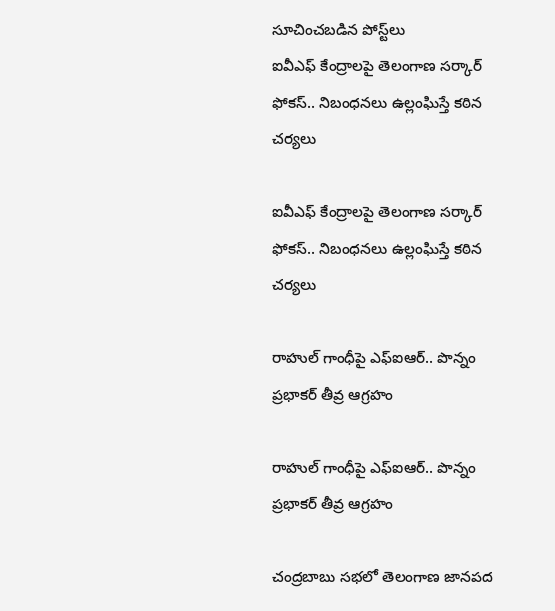సూచించబడిన పోస్ట్‌లు
ఐవీఎఫ్‌ కేంద్రాలపై తెలంగాణ సర్కార్‌ ఫోకస్‌.. నిబంధనలు ఉల్లంఘిస్తే కఠిన చర్యలు

ఐవీఎఫ్‌ కేంద్రాలపై తెలంగాణ సర్కార్‌ ఫోకస్‌.. నిబంధనలు ఉల్లంఘిస్తే కఠిన చర్యలు

రాహుల్ గాంధీపై ఎఫ్‌ఐఆర్‌.. పొన్నం ప్రభాకర్‌ తీవ్ర ఆగ్రహం

రాహుల్ గాంధీపై ఎఫ్‌ఐఆర్‌.. పొన్నం ప్రభాకర్‌ తీవ్ర ఆగ్రహం

చంద్రబాబు సభలో తెలంగాణ జానపద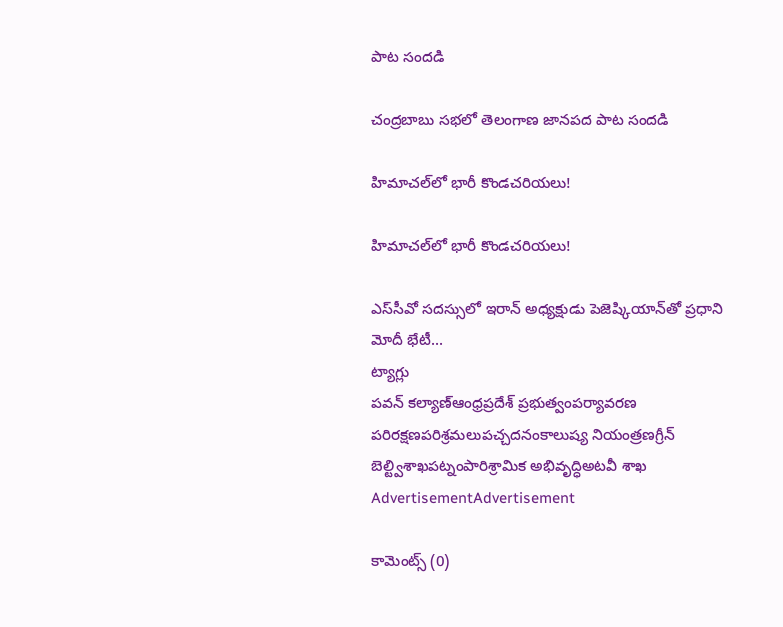పాట సందడి

చంద్రబాబు సభలో తెలంగాణ జానపద పాట సందడి

హిమాచల్‌లో భారీ కొండచరియలు!

హిమాచల్‌లో భారీ కొండచరియలు!

ఎస్‌సీవో సదస్సులో ఇరాన్ అధ్యక్షుడు పెజెష్కియాన్‌తో ప్రధాని మోదీ భేటీ...
ట్యాగ్లు
పవన్ కల్యాణ్ఆంధ్రప్రదేశ్ ప్రభుత్వంపర్యావరణ పరిరక్షణపరిశ్రమలుపచ్చదనంకాలుష్య నియంత్రణగ్రీన్ బెల్ట్విశాఖపట్నంపారిశ్రామిక అభివృద్ధిఅటవీ శాఖ
AdvertisementAdvertisement

కామెంట్స్ (0)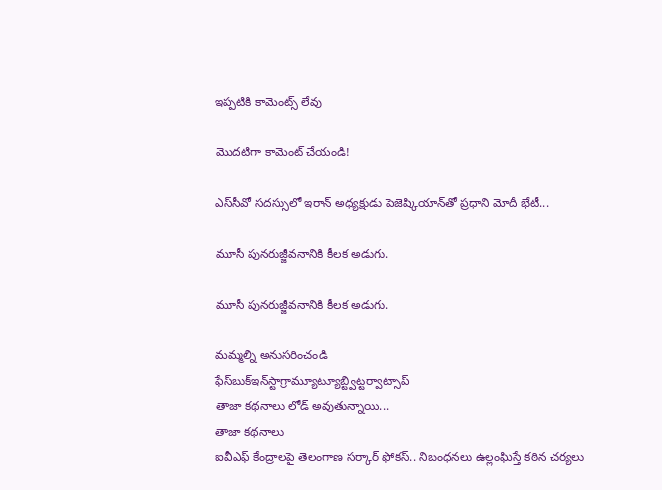ఇప్పటికి కామెంట్స్ లేవు

మొదటిగా కామెంట్ చేయండి!

ఎస్‌సీవో సదస్సులో ఇరాన్ అధ్యక్షుడు పెజెష్కియాన్‌తో ప్రధాని మోదీ భేటీ...

మూసీ పునరుజ్జీవనానికి కీలక అడుగు.

మూసీ పునరుజ్జీవనానికి కీలక అడుగు.

మమ్మల్ని అనుసరించండి
ఫేస్‌బుక్ఇన్‌స్టాగ్రామ్యూట్యూబ్ట్విట్టర్వాట్సాప్
తాజా కథనాలు లోడ్ అవుతున్నాయి...
తాజా కథనాలు
ఐవీఎఫ్‌ కేంద్రాలపై తెలంగాణ సర్కార్‌ ఫోకస్‌.. నిబంధనలు ఉల్లంఘిస్తే కఠిన చర్యలు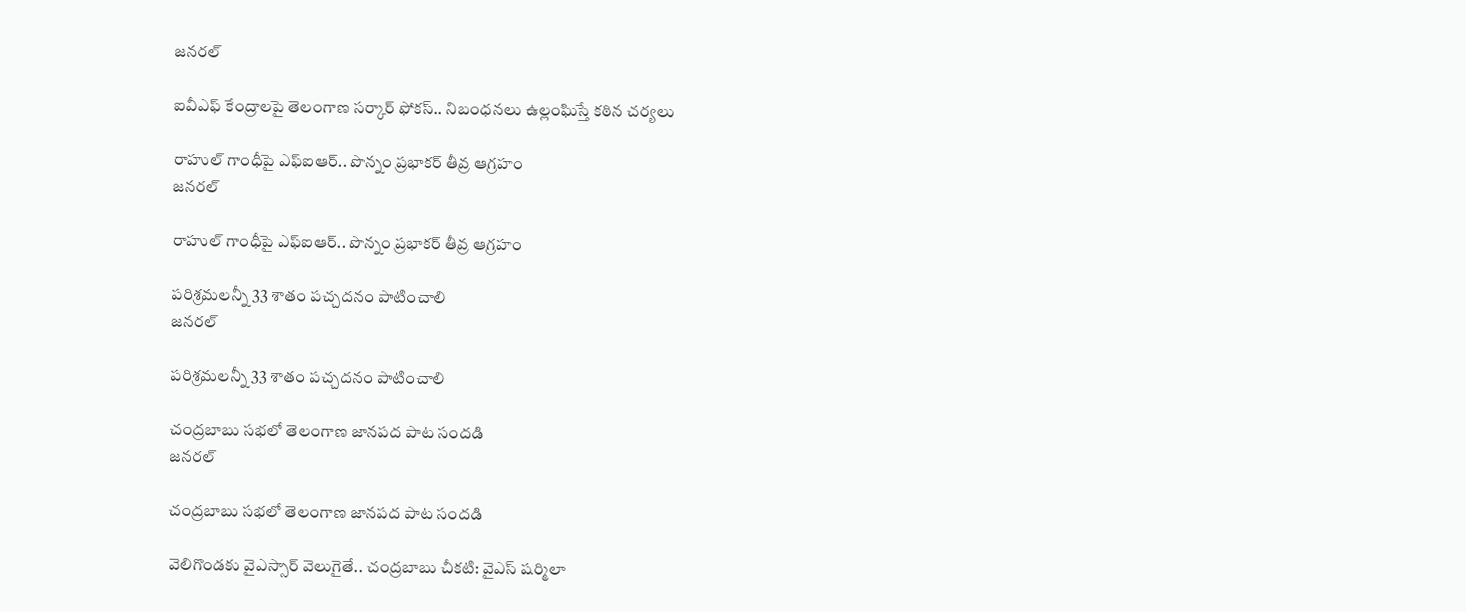జనరల్

ఐవీఎఫ్‌ కేంద్రాలపై తెలంగాణ సర్కార్‌ ఫోకస్‌.. నిబంధనలు ఉల్లంఘిస్తే కఠిన చర్యలు

రాహుల్ గాంధీపై ఎఫ్‌ఐఆర్‌.. పొన్నం ప్రభాకర్‌ తీవ్ర ఆగ్రహం
జనరల్

రాహుల్ గాంధీపై ఎఫ్‌ఐఆర్‌.. పొన్నం ప్రభాకర్‌ తీవ్ర ఆగ్రహం

పరిశ్రమలన్నీ 33 శాతం పచ్చదనం పాటించాలి
జనరల్

పరిశ్రమలన్నీ 33 శాతం పచ్చదనం పాటించాలి

చంద్రబాబు సభలో తెలంగాణ జానపద పాట సందడి
జనరల్

చంద్రబాబు సభలో తెలంగాణ జానపద పాట సందడి

వెలిగొండకు వైఎస్సార్ వెలుగైతే.. చంద్రబాబు చీకటి: వైఎస్ షర్మిలా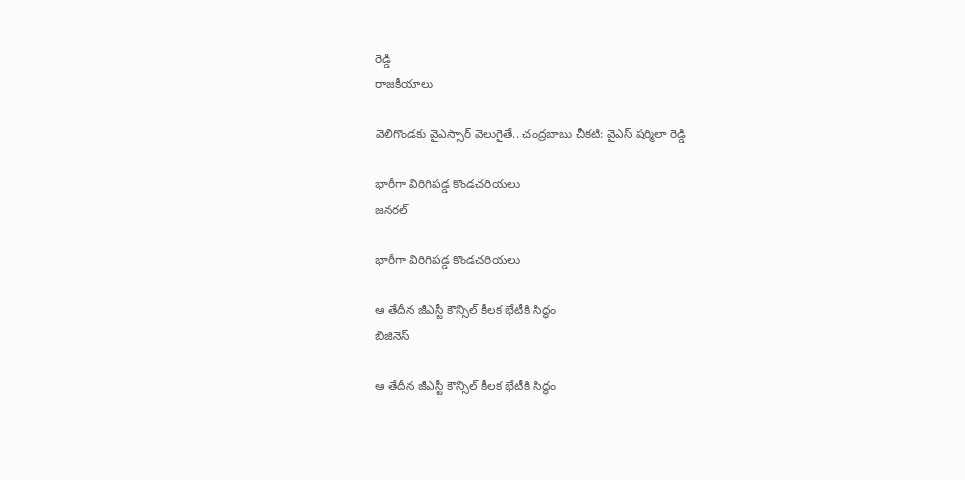రెడ్డి
రాజకీయాలు

వెలిగొండకు వైఎస్సార్ వెలుగైతే.. చంద్రబాబు చీకటి: వైఎస్ షర్మిలా రెడ్డి

భారీగా విరిగిపడ్డ కొండచరియలు
జనరల్

భారీగా విరిగిపడ్డ కొండచరియలు

ఆ తేదీన జీఎస్టీ కౌన్సిల్ కీలక భేటీకి సిద్ధం
బిజినెస్

ఆ తేదీన జీఎస్టీ కౌన్సిల్ కీలక భేటీకి సిద్ధం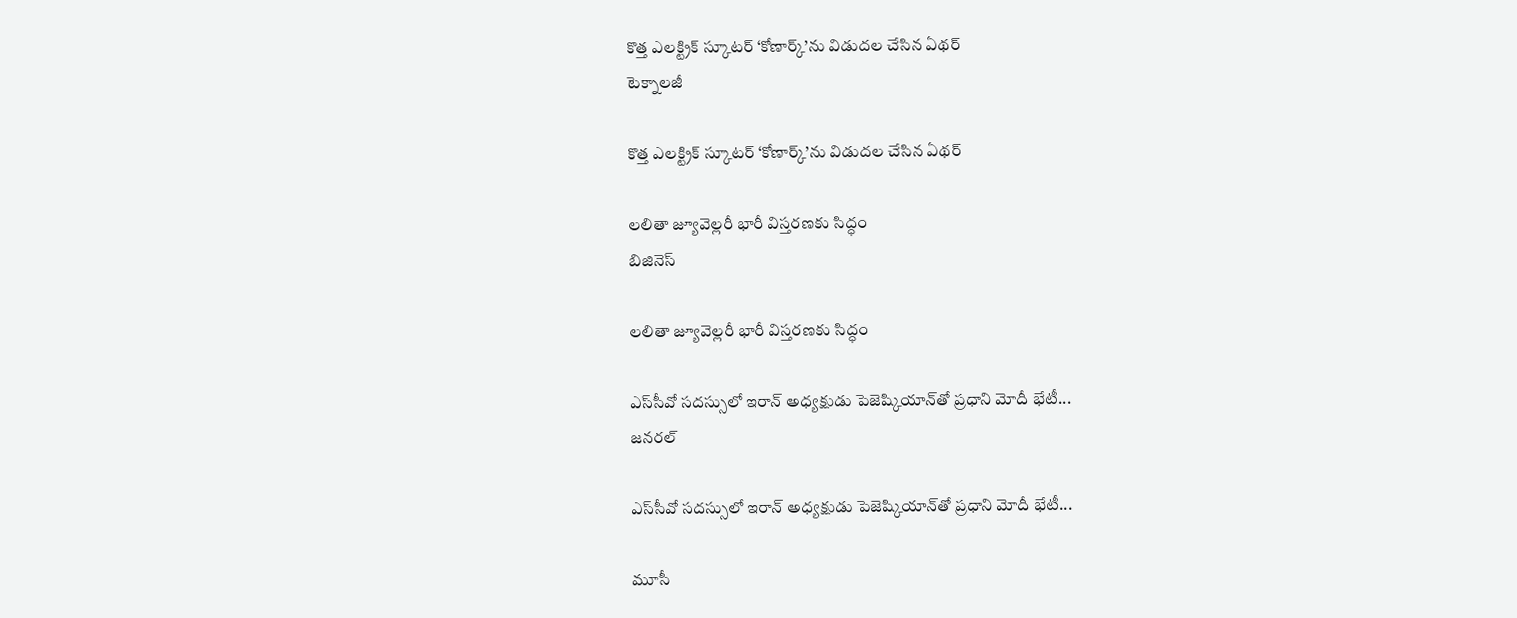కొత్త ఎలక్ట్రిక్ స్కూటర్ ‘కోణార్క్’ను విడుదల చేసిన ఏథర్
టెక్నాలజీ

కొత్త ఎలక్ట్రిక్ స్కూటర్ ‘కోణార్క్’ను విడుదల చేసిన ఏథర్

లలితా జ్యూవెల్లరీ భారీ విస్తరణకు సిద్ధం
బిజినెస్

లలితా జ్యూవెల్లరీ భారీ విస్తరణకు సిద్ధం

ఎస్‌సీవో సదస్సులో ఇరాన్ అధ్యక్షుడు పెజెష్కియాన్‌తో ప్రధాని మోదీ భేటీ...
జనరల్

ఎస్‌సీవో సదస్సులో ఇరాన్ అధ్యక్షుడు పెజెష్కియాన్‌తో ప్రధాని మోదీ భేటీ...

మూసీ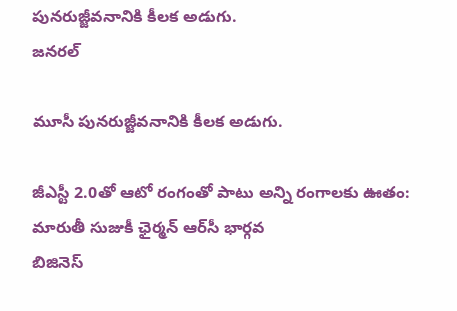పునరుజ్జీవనానికి కీలక అడుగు.
జనరల్

మూసీ పునరుజ్జీవనానికి కీలక అడుగు.

జీఎస్టీ 2.0తో ఆటో రంగంతో పాటు అన్ని రంగాలకు ఊతం: మారుతీ సుజుకీ ఛైర్మన్ ఆర్‌సీ భార్గవ
బిజినెస్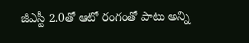జీఎస్టీ 2.0తో ఆటో రంగంతో పాటు అన్ని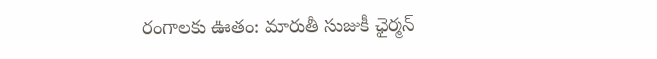రంగాలకు ఊతం: మారుతీ సుజుకీ ఛైర్మన్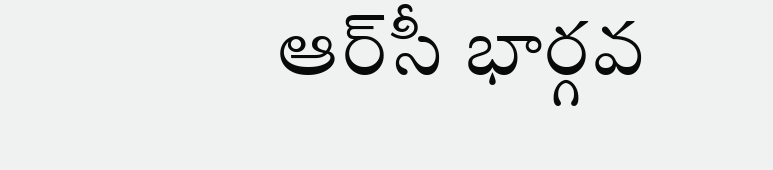ఆర్‌సీ భార్గవ